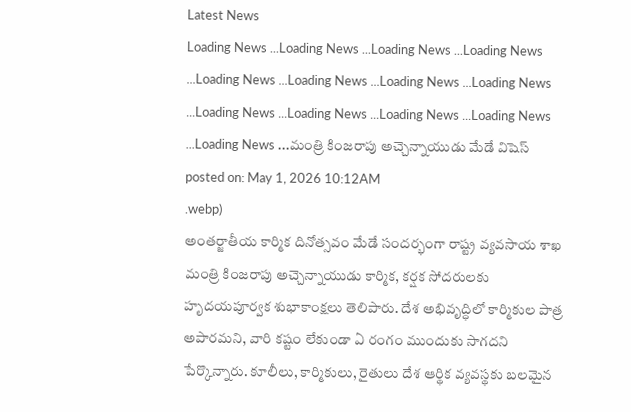Latest News
Loading News ...Loading News ...Loading News ...Loading News ...Loading News ...Loading News ...Loading News ...Loading News ...Loading News ...Loading News ...Loading News ...Loading News ...Loading News ...మంత్రి కింజరాపు అచ్చెన్నాయుడు మేడే విషెస్
posted on: May 1, 2026 10:12AM
.webp)
అంతర్జాతీయ కార్మిక దినోత్సవం మేడే సందర్భంగా రాష్ట్ర వ్యవసాయ శాఖ మంత్రి కింజరాపు అచ్చెన్నాయుడు కార్మిక, కర్షక సోదరులకు హృదయపూర్వక శుభాకాంక్షలు తెలిపారు. దేశ అభివృద్ధిలో కార్మికుల పాత్ర అపారమని, వారి కష్టం లేకుండా ఏ రంగం ముందుకు సాగదని పేర్కొన్నారు. కూలీలు, కార్మికులు, రైతులు దేశ ఆర్థిక వ్యవస్థకు బలమైన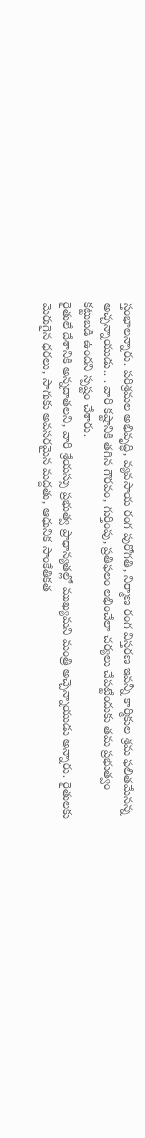స్తంభాలన్నారు. పరిశ్రమల అభివృద్ధి, వ్యవసాయ రంగ పురోగతి, నిర్మాణ రంగ విస్తరణ ఇవన్నీ కార్మికుల శ్రమ ఫలితమేనన్న అచ్చన్నాయుడు.. . వారి కష్టానికి తగిన గౌరవం, గుర్తింపు, ప్రతిఫలం లభించేలా చర్యలు చేపట్టేందుకు తమ ప్రభుత్వం కట్టుబడి ఉందని స్పష్టం చేశారు.
రైతులే దేశానికి అన్నదాతలని, వారి శ్రేయస్సు ప్రభుత్వ ప్రాధాన్యతల్లో ముఖ్యమని మంత్రి అచ్చెన్నాయుడు అన్నారు. రైతులకు మెరుగైన ధరలు, సాగుకు అవసరమైన మద్దతు, ఆధునిక సాంకేతికత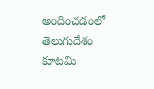అందించడంలో తెలుగుదేశం కూటమి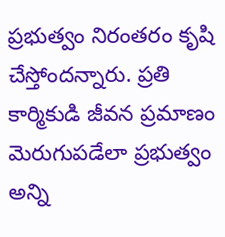ప్రభుత్వం నిరంతరం కృషి చేస్తోందన్నారు. ప్రతి కార్మికుడి జీవన ప్రమాణం మెరుగుపడేలా ప్రభుత్వం అన్ని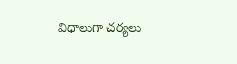విధాలుగా చర్యలు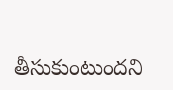తీసుకుంటుందని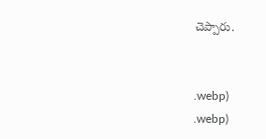చెప్పారు.


.webp)
.webp)